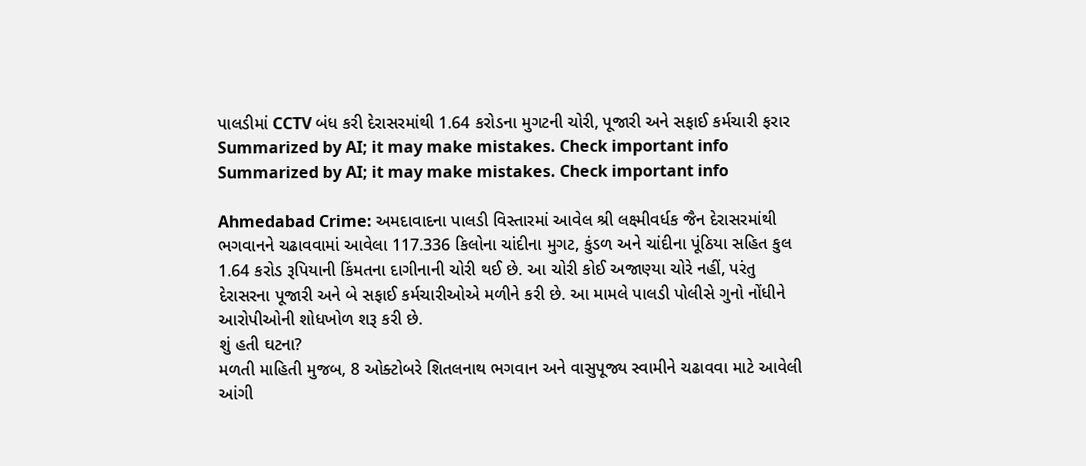પાલડીમાં CCTV બંધ કરી દેરાસરમાંથી 1.64 કરોડના મુગટની ચોરી, પૂજારી અને સફાઈ કર્મચારી ફરાર
Summarized by AI; it may make mistakes. Check important info
Summarized by AI; it may make mistakes. Check important info

Ahmedabad Crime: અમદાવાદના પાલડી વિસ્તારમાં આવેલ શ્રી લક્ષ્મીવર્ધક જૈન દેરાસરમાંથી ભગવાનને ચઢાવવામાં આવેલા 117.336 કિલોના ચાંદીના મુગટ, કુંડળ અને ચાંદીના પૂંઠિયા સહિત કુલ 1.64 કરોડ રૂપિયાની કિંમતના દાગીનાની ચોરી થઈ છે. આ ચોરી કોઈ અજાણ્યા ચોરે નહીં, પરંતુ દેરાસરના પૂજારી અને બે સફાઈ કર્મચારીઓએ મળીને કરી છે. આ મામલે પાલડી પોલીસે ગુનો નોંધીને આરોપીઓની શોધખોળ શરૂ કરી છે.
શું હતી ઘટના?
મળતી માહિતી મુજબ, 8 ઓક્ટોબરે શિતલનાથ ભગવાન અને વાસુપૂજ્ય સ્વામીને ચઢાવવા માટે આવેલી આંગી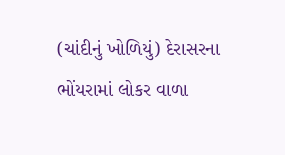(ચાંદીનું ખોળિયું) દેરાસરના ભોંયરામાં લોકર વાળા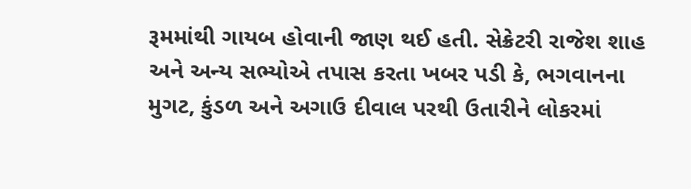રૂમમાંથી ગાયબ હોવાની જાણ થઈ હતી. સેક્રેટરી રાજેશ શાહ અને અન્ય સભ્યોએ તપાસ કરતા ખબર પડી કે, ભગવાનના મુગટ, કુંડળ અને અગાઉ દીવાલ પરથી ઉતારીને લોકરમાં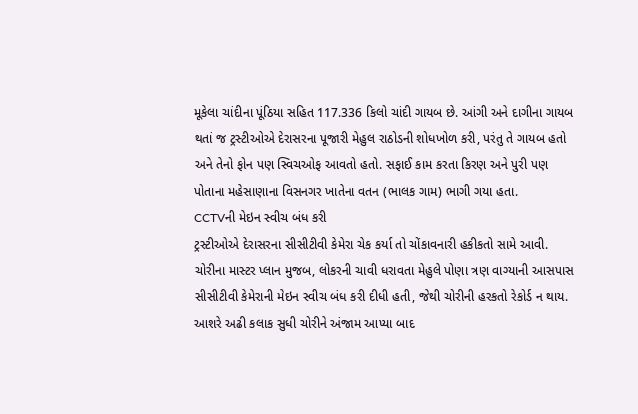મૂકેલા ચાંદીના પૂંઠિયા સહિત 117.336 કિલો ચાંદી ગાયબ છે. આંગી અને દાગીના ગાયબ થતાં જ ટ્રસ્ટીઓએ દેરાસરના પૂજારી મેહુલ રાઠોડની શોધખોળ કરી, પરંતુ તે ગાયબ હતો અને તેનો ફોન પણ સ્વિચઓફ આવતો હતો. સફાઈ કામ કરતા કિરણ અને પુરી પણ પોતાના મહેસાણાના વિસનગર ખાતેના વતન (ભાલક ગામ) ભાગી ગયા હતા.
CCTVની મેઇન સ્વીચ બંધ કરી
ટ્રસ્ટીઓએ દેરાસરના સીસીટીવી કેમેરા ચેક કર્યા તો ચોંકાવનારી હકીકતો સામે આવી. ચોરીના માસ્ટર પ્લાન મુજબ, લોકરની ચાવી ધરાવતા મેહુલે પોણા ત્રણ વાગ્યાની આસપાસ સીસીટીવી કેમેરાની મેઇન સ્વીચ બંધ કરી દીધી હતી, જેથી ચોરીની હરકતો રેકોર્ડ ન થાય. આશરે અઢી કલાક સુધી ચોરીને અંજામ આપ્યા બાદ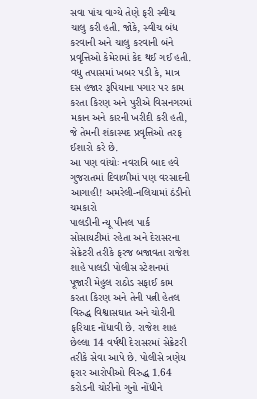સવા પાંચ વાગ્યે તેણે ફરી સ્વીચ ચાલુ કરી હતી. જોકે, સ્વીચ બંધ કરવાની અને ચાલુ કરવાની બંને પ્રવૃત્તિઓ કેમેરામાં કેદ થઈ ગઈ હતી. વધુ તપાસમાં ખબર પડી કે, માત્ર દસ હજાર રૂપિયાના પગાર પર કામ કરતા કિરણ અને પુરીએ વિસનગરમાં મકાન અને કારની ખરીદી કરી હતી, જે તેમની શંકાસ્પદ પ્રવૃત્તિઓ તરફ ઈશારો કરે છે.
આ પણ વાંચોઃ નવરાત્રિ બાદ હવે ગુજરાતમાં દિવાળીમાં પણ વરસાદની આગાહી! અમરેલી-નલિયામાં ઠંડીનો ચમકારો
પાલડીની ન્યૂ પીનલ પાર્ક સોસાયટીમાં રહેતા અને દેરાસરના સેક્રેટરી તરીકે ફરજ બજાવતા રાજેશ શાહે પાલડી પોલીસ સ્ટેશનમાં પૂજારી મેહુલ રાઠોડ સફાઈ કામ કરતા કિરણ અને તેની પત્ની હેતલ વિરુદ્ધ વિશ્વાસઘાત અને ચોરીની ફરિયાદ નોંધાવી છે. રાજેશ શાહ છેલ્લા 14 વર્ષથી દેરાસરમાં સેક્રેટરી તરીકે સેવા આપે છે. પોલીસે ત્રણેય ફરાર આરોપીઓ વિરુદ્ધ 1.64 કરોડની ચોરીનો ગુનો નોંધીને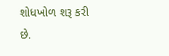શોધખોળ શરૂ કરી છે.